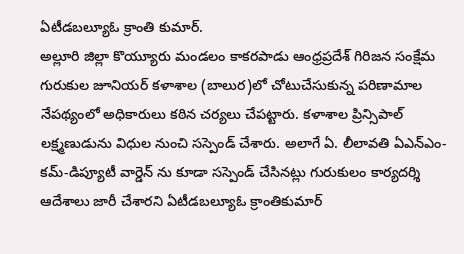ఏటీడబల్యూఓ క్రాంతి కుమార్.
అల్లూరి జిల్లా కొయ్యూరు మండలం కాకరపాడు ఆంధ్రప్రదేశ్ గిరిజన సంక్షేమ గురుకుల జూనియర్ కళాశాల (బాలుర)లో చోటుచేసుకున్న పరిణామాల నేపథ్యంలో అధికారులు కఠిన చర్యలు చేపట్టారు. కళాశాల ప్రిన్సిపాల్ లక్ష్మణుడును విధుల నుంచి సస్పెండ్ చేశారు. అలాగే ఏ. లీలావతి ఏఎన్ఎం-కమ్-డిప్యూటీ వార్డెన్ ను కూడా సస్పెండ్ చేసినట్లు గురుకులం కార్యదర్శి ఆదేశాలు జారీ చేశారని ఏటీడబల్యూఓ క్రాంతికుమార్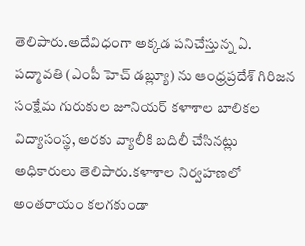తెలిపారు.అదేవిధంగా అక్కడ పనిచేస్తున్న ఏ. పద్మావతి (ఎంపీ హెచ్ డబ్ల్యూ) ను ఆంధ్రప్రదేశ్ గిరిజన సంక్షేమ గురుకుల జూనియర్ కళాశాల బాలికల విద్యాసంస్థ, అరకు వ్యాలీకి బదిలీ చేసినట్లు అధికారులు తెలిపారు.కళాశాల నిర్వహణలో అంతరాయం కలగకుండా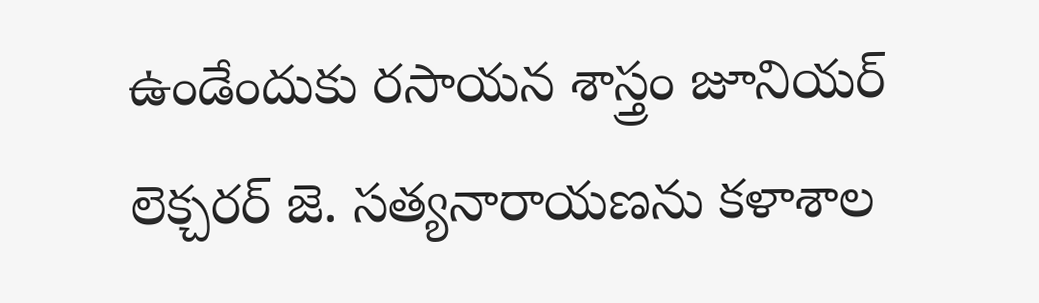ఉండేందుకు రసాయన శాస్త్రం జూనియర్ లెక్చరర్ జె. సత్యనారాయణను కళాశాల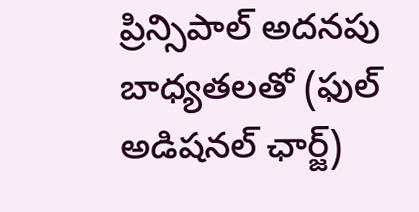ప్రిన్సిపాల్ అదనపు బాధ్యతలతో (ఫుల్ అడిషనల్ ఛార్జ్)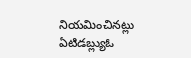నియమించినట్లు ఏటిడబ్ల్యుఓ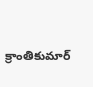క్రాంతికుమార్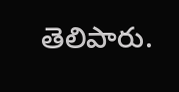తెలిపారు.